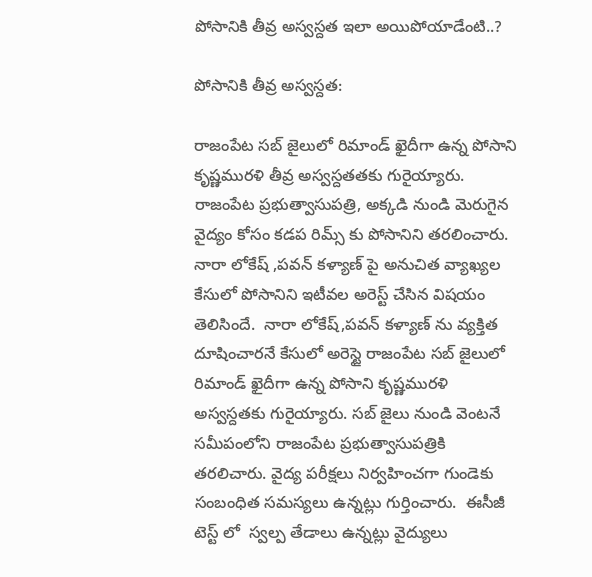పోసానికి తీవ్ర అస్వస్దత ఇలా అయిపోయాడేంటి..?

పోసానికి తీవ్ర అస్వస్దత:

రాజంపేట సబ్ జైలులో రిమాండ్ ఖైదీగా ఉన్న పోసాని కృష్ణమురళి తీవ్ర అస్వస్దతతకు గురైయ్యారు. రాజంపేట ప్రభుత్వాసుపత్రి, అక్కడి నుండి మెరుగైన వైద్యం కోసం కడప రిమ్స్ కు పోసానిని తరలించారు. నారా లోకేష్ ,పవన్ కళ్యాణ్ పై అనుచిత వ్యాఖ్యల కేసులో పోసానిని ఇటీవల అరెస్ట్ చేసిన విషయం తెలిసిందే.  నారా లోకేష్,పవన్ కళ్యాణ్ ను వ్యక్తిత దూషించారనే కేసులో అరెస్టై రాజంపేట సబ్ జైలులో రిమాండ్ ఖైదీగా ఉన్న పోసాని కృష్ణమురళి అస్వస్దతకు గురైయ్యారు. సబ్ జైలు నుండి వెంటనే సమీపంలోని రాజంపేట ప్రభుత్వాసుపత్రికి తరలిచారు. వైద్య పరీక్షలు నిర్వహించగా గుండెకు సంబంధిత సమస్యలు ఉన్నట్లు గుర్తించారు.  ఈసీజీ టెస్ట్ లో  స్వల్ప తేడాలు ఉన్నట్లు వైద్యులు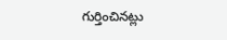గుర్తించినట్లు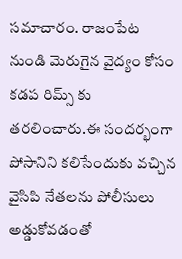సమాచారం. రాజంపేట నుండి మెరుగైన వైద్యం కోసం కడప రిమ్స్ కు తరలించారు.ఈ సందర్భంగా పోసానిని కలిసేందుకు వచ్చిన వైసిపి నేతలను పోలీసులు అడ్డుకోవడంతో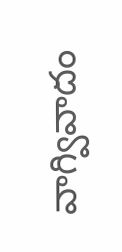వాగ్వివాదం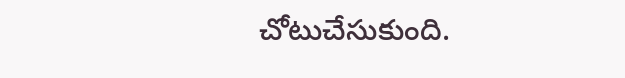చోటుచేసుకుంది.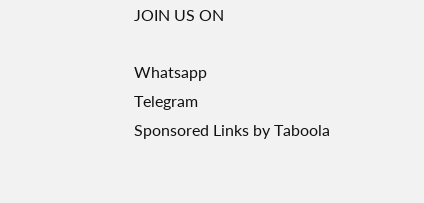JOIN US ON

Whatsapp
Telegram
Sponsored Links by Taboola